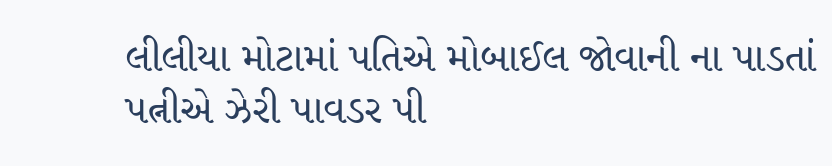લીલીયા મોટામાં પતિએ મોબાઈલ જોવાની ના પાડતાં પત્નીએ ઝેરી પાવડર પી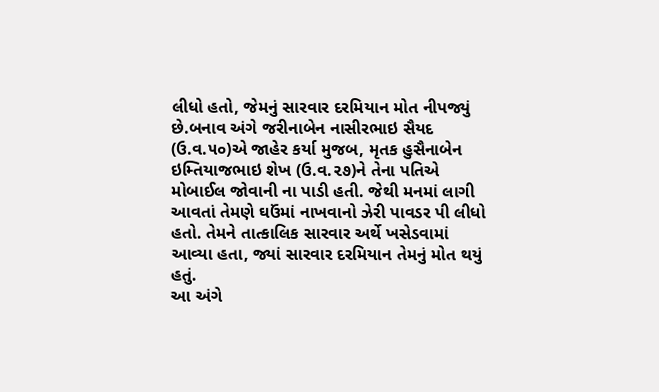લીધો હતો, જેમનું સારવાર દરમિયાન મોત નીપજ્યું છે.બનાવ અંગે જરીનાબેન નાસીરભાઇ સૈયદ (ઉ.વ.૫૦)એ જાહેર કર્યા મુજબ, મૃતક હુસૈનાબેન ઇમ્તિયાજભાઇ શેખ (ઉ.વ.૨૭)ને તેના પતિએ મોબાઈલ જોવાની ના પાડી હતી. જેથી મનમાં લાગી આવતાં તેમણે ઘઉંમાં નાખવાનો ઝેરી પાવડર પી લીધો હતો. તેમને તાત્કાલિક સારવાર અર્થે ખસેડવામાં આવ્યા હતા, જ્યાં સારવાર દરમિયાન તેમનું મોત થયું હતું.
આ અંગે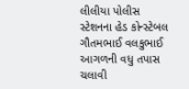લીલીયા પોલીસ સ્ટેશનના હેડ કોન્સ્ટેબલ ગૌતમભાઈ વલકુભાઈ આગળની વધુ તપાસ ચલાવી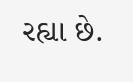રહ્યા છે.